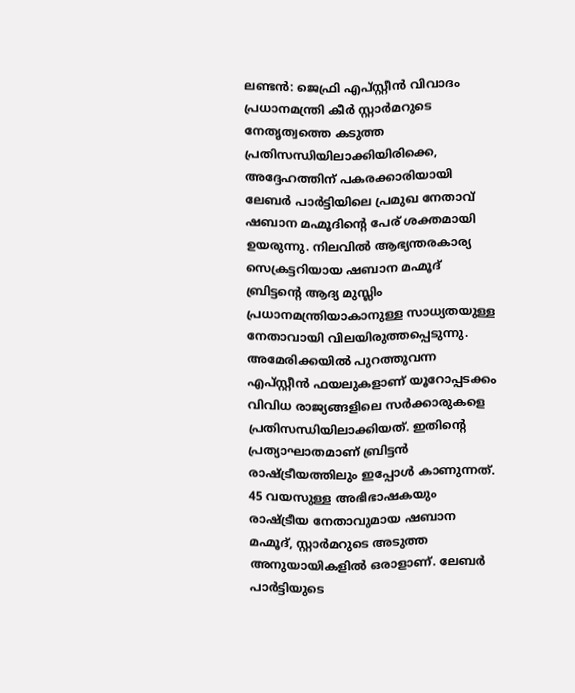ലണ്ടൻ: ജെഫ്രി എപ്സ്റ്റീൻ വിവാദം പ്രധാനമന്ത്രി കീർ സ്റ്റാർമറുടെ നേതൃത്വത്തെ കടുത്ത പ്രതിസന്ധിയിലാക്കിയിരിക്കെ, അദ്ദേഹത്തിന് പകരക്കാരിയായി ലേബർ പാർട്ടിയിലെ പ്രമുഖ നേതാവ് ഷബാന മഹ്മൂദിന്റെ പേര് ശക്തമായി ഉയരുന്നു. നിലവിൽ ആഭ്യന്തരകാര്യ സെക്രട്ടറിയായ ഷബാന മഹ്മൂദ് ബ്രിട്ടന്റെ ആദ്യ മുസ്ലിം പ്രധാനമന്ത്രിയാകാനുള്ള സാധ്യതയുള്ള നേതാവായി വിലയിരുത്തപ്പെടുന്നു.
അമേരിക്കയിൽ പുറത്തുവന്ന എപ്സ്റ്റീൻ ഫയലുകളാണ് യൂറോപ്പടക്കം വിവിധ രാജ്യങ്ങളിലെ സർക്കാരുകളെ പ്രതിസന്ധിയിലാക്കിയത്. ഇതിന്റെ പ്രത്യാഘാതമാണ് ബ്രിട്ടൻ രാഷ്ട്രീയത്തിലും ഇപ്പോൾ കാണുന്നത്. 45 വയസുള്ള അഭിഭാഷകയും രാഷ്ട്രീയ നേതാവുമായ ഷബാന മഹ്മൂദ്, സ്റ്റാർമറുടെ അടുത്ത അനുയായികളിൽ ഒരാളാണ്. ലേബർ പാർട്ടിയുടെ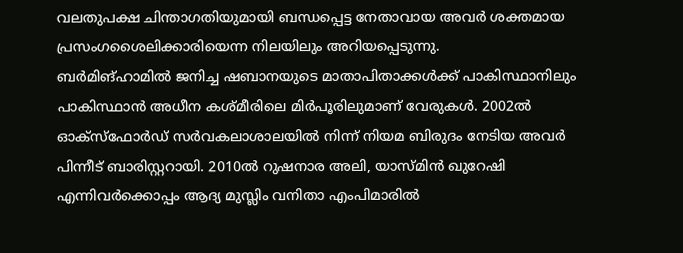വലതുപക്ഷ ചിന്താഗതിയുമായി ബന്ധപ്പെട്ട നേതാവായ അവർ ശക്തമായ പ്രസംഗശൈലിക്കാരിയെന്ന നിലയിലും അറിയപ്പെടുന്നു.
ബർമിങ്ഹാമിൽ ജനിച്ച ഷബാനയുടെ മാതാപിതാക്കൾക്ക് പാകിസ്ഥാനിലും പാകിസ്ഥാൻ അധീന കശ്മീരിലെ മിർപൂരിലുമാണ് വേരുകൾ. 2002ൽ ഓക്സ്ഫോർഡ് സർവകലാശാലയിൽ നിന്ന് നിയമ ബിരുദം നേടിയ അവർ പിന്നീട് ബാരിസ്റ്ററായി. 2010ൽ റുഷനാര അലി, യാസ്മിൻ ഖുറേഷി എന്നിവർക്കൊപ്പം ആദ്യ മുസ്ലിം വനിതാ എംപിമാരിൽ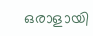ഒരാളായി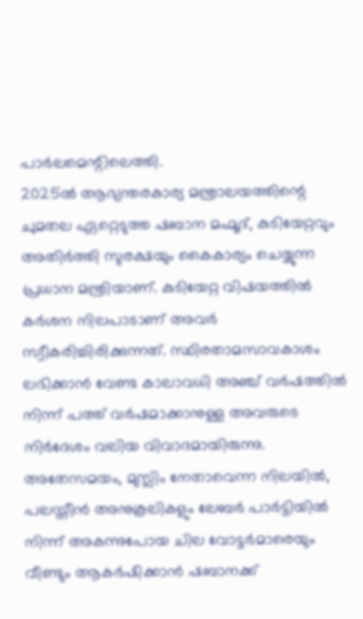പാർലമെന്റിലെത്തി.
2025ൽ ആഭ്യന്തരകാര്യ മന്ത്രാലയത്തിന്റെ ചുമതല ഏറ്റെടുത്ത ഷബാന മഹ്മൂദ്, കുടിയേറ്റവും അതിർത്തി സുരക്ഷയും കൈകാര്യം ചെയ്യുന്ന പ്രധാന മന്ത്രിയാണ്. കുടിയേറ്റ വിഷയത്തിൽ കർശന നിലപാടാണ് അവർ സ്വീകരിച്ചിരിക്കുന്നത്. സ്ഥിരതാമസാവകാശം ലഭിക്കാൻ വേണ്ട കാലാവധി അഞ്ച് വർഷത്തിൽ നിന്ന് പത്ത് വർഷമാക്കാനുള്ള അവരുടെ നിർദേശം വലിയ വിവാദമായിരുന്നു. അതേസമയം, മുസ്ലിം നേതാവെന്ന നിലയിൽ, പലസ്തീൻ അനുകൂലികളും ലേബർ പാർട്ടിയിൽ നിന്ന് അകന്നുപോയ ചില വോട്ടർമാരെയും വീണ്ടും ആകർഷിക്കാൻ ഷബാനക്ക്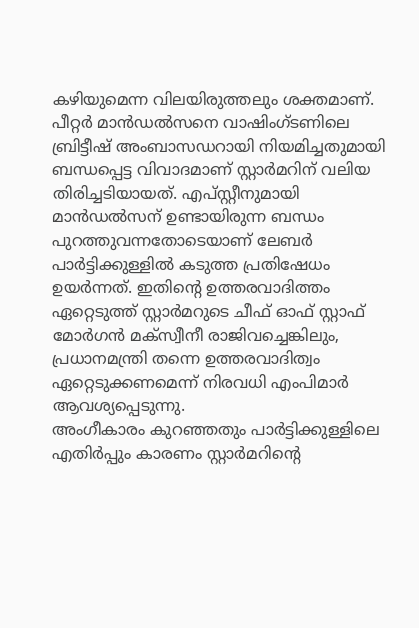കഴിയുമെന്ന വിലയിരുത്തലും ശക്തമാണ്.
പീറ്റർ മാൻഡൽസനെ വാഷിംഗ്ടണിലെ ബ്രിട്ടീഷ് അംബാസഡറായി നിയമിച്ചതുമായി ബന്ധപ്പെട്ട വിവാദമാണ് സ്റ്റാർമറിന് വലിയ തിരിച്ചടിയായത്. എപ്സ്റ്റീനുമായി മാൻഡൽസന് ഉണ്ടായിരുന്ന ബന്ധം പുറത്തുവന്നതോടെയാണ് ലേബർ പാർട്ടിക്കുള്ളിൽ കടുത്ത പ്രതിഷേധം ഉയർന്നത്. ഇതിന്റെ ഉത്തരവാദിത്തം ഏറ്റെടുത്ത് സ്റ്റാർമറുടെ ചീഫ് ഓഫ് സ്റ്റാഫ് മോർഗൻ മക്സ്വീനീ രാജിവച്ചെങ്കിലും, പ്രധാനമന്ത്രി തന്നെ ഉത്തരവാദിത്വം ഏറ്റെടുക്കണമെന്ന് നിരവധി എംപിമാർ ആവശ്യപ്പെടുന്നു.
അംഗീകാരം കുറഞ്ഞതും പാർട്ടിക്കുള്ളിലെ എതിർപ്പും കാരണം സ്റ്റാർമറിന്റെ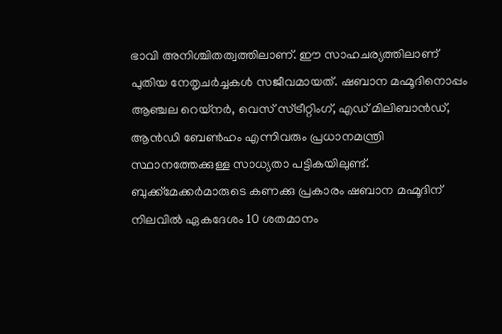ഭാവി അനിശ്ചിതത്വത്തിലാണ്. ഈ സാഹചര്യത്തിലാണ് പുതിയ നേതൃചർച്ചകൾ സജീവമായത്. ഷബാന മഹ്മൂദിനൊപ്പം ആഞ്ചല റെയ്നർ, വെസ് സ്ട്രീറ്റിംഗ്, എഡ് മിലിബാൻഡ്, ആൻഡി ബേൺഹം എന്നിവരും പ്രധാനമന്ത്രി സ്ഥാനത്തേക്കുള്ള സാധ്യതാ പട്ടികയിലുണ്ട്.
ബുക്ക്മേക്കർമാരുടെ കണക്കു പ്രകാരം ഷബാന മഹ്മൂദിന് നിലവിൽ ഏകദേശം 10 ശതമാനം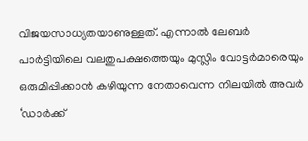വിജയസാധ്യതയാണുള്ളത്. എന്നാൽ ലേബർ പാർട്ടിയിലെ വലതുപക്ഷത്തെയും മുസ്ലിം വോട്ടർമാരെയും ഒരുമിപ്പിക്കാൻ കഴിയുന്ന നേതാവെന്ന നിലയിൽ അവർ ‘ഡാർക്ക്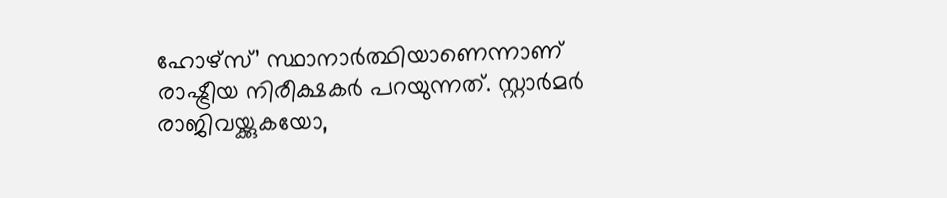ഹോഴ്സ്’ സ്ഥാനാർത്ഥിയാണെന്നാണ് രാഷ്ട്രീയ നിരീക്ഷകർ പറയുന്നത്. സ്റ്റാർമർ രാജിവയ്ക്കുകയോ,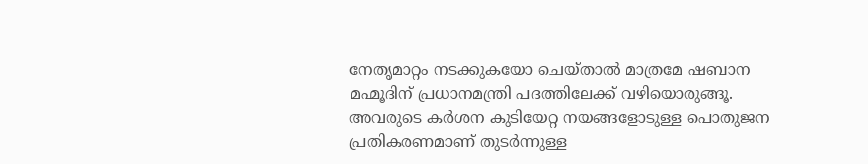നേതൃമാറ്റം നടക്കുകയോ ചെയ്താൽ മാത്രമേ ഷബാന മഹ്മൂദിന് പ്രധാനമന്ത്രി പദത്തിലേക്ക് വഴിയൊരുങ്ങൂ. അവരുടെ കർശന കുടിയേറ്റ നയങ്ങളോടുള്ള പൊതുജന പ്രതികരണമാണ് തുടർന്നുള്ള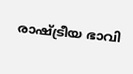രാഷ്ട്രീയ ഭാവി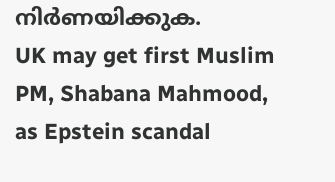നിർണയിക്കുക.
UK may get first Muslim PM, Shabana Mahmood, as Epstein scandal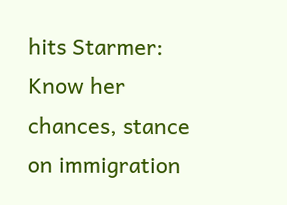hits Starmer: Know her chances, stance on immigration